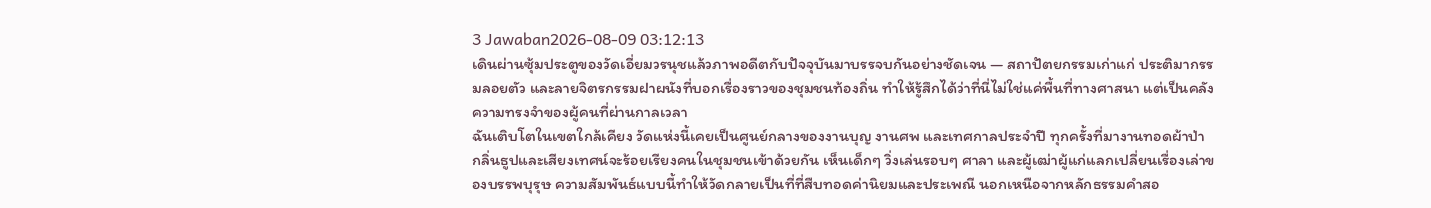3 Jawaban2026-08-09 03:12:13
เดินผ่านซุ้มประตูของวัดเอี่ยมวรนุชแล้วภาพอดีตกับปัจจุบันมาบรรจบกันอย่างชัดเจน — สถาปัตยกรรมเก่าแก่ ประติมากรรมลอยตัว และลายจิตรกรรมฝาผนังที่บอกเรื่องราวของชุมชนท้องถิ่น ทำให้รู้สึกได้ว่าที่นี่ไม่ใช่แค่พื้นที่ทางศาสนา แต่เป็นคลังความทรงจำของผู้คนที่ผ่านกาลเวลา
ฉันเติบโตในเขตใกล้เคียง วัดแห่งนี้เคยเป็นศูนย์กลางของงานบุญ งานศพ และเทศกาลประจำปี ทุกครั้งที่มางานทอดผ้าป่า กลิ่นธูปและเสียงเทศน์จะร้อยเรียงคนในชุมชนเข้าด้วยกัน เห็นเด็กๆ วิ่งเล่นรอบๆ ศาลา และผู้เฒ่าผู้แก่แลกเปลี่ยนเรื่องเล่าของบรรพบุรุษ ความสัมพันธ์แบบนี้ทำให้วัดกลายเป็นที่ที่สืบทอดค่านิยมและประเพณี นอกเหนือจากหลักธรรมคำสอ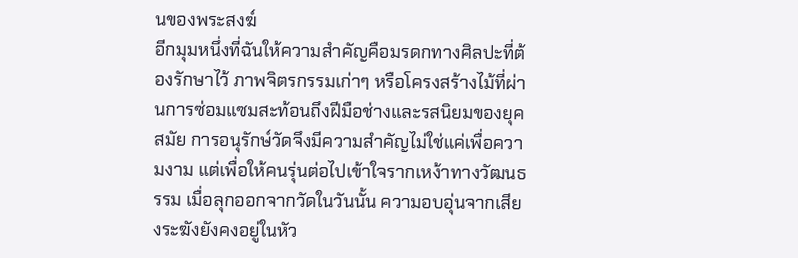นของพระสงฆ์
อีกมุมหนึ่งที่ฉันให้ความสำคัญคือมรดกทางศิลปะที่ต้องรักษาไว้ ภาพจิตรกรรมเก่าๆ หรือโครงสร้างไม้ที่ผ่านการซ่อมแซมสะท้อนถึงฝีมือช่างและรสนิยมของยุคสมัย การอนุรักษ์วัดจึงมีความสำคัญไม่ใช่แค่เพื่อความงาม แต่เพื่อให้คนรุ่นต่อไปเข้าใจรากเหง้าทางวัฒนธรรม เมื่อลุกออกจากวัดในวันนั้น ความอบอุ่นจากเสียงระฆังยังคงอยู่ในหัว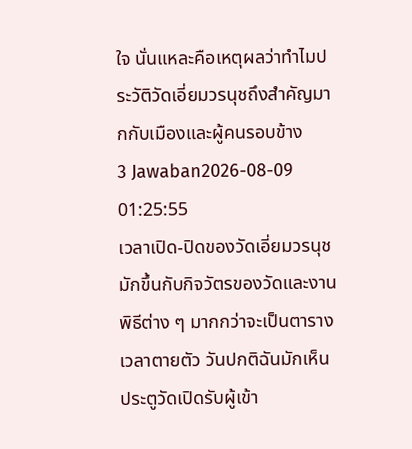ใจ นั่นแหละคือเหตุผลว่าทำไมประวัติวัดเอี่ยมวรนุชถึงสำคัญมากกับเมืองและผู้คนรอบข้าง
3 Jawaban2026-08-09 01:25:55
เวลาเปิด-ปิดของวัดเอี่ยมวรนุชมักขึ้นกับกิจวัตรของวัดและงานพิธีต่าง ๆ มากกว่าจะเป็นตารางเวลาตายตัว วันปกติฉันมักเห็นประตูวัดเปิดรับผู้เข้า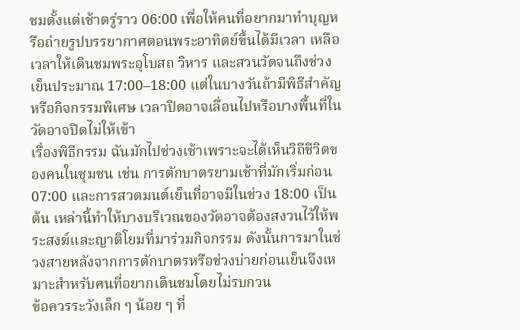ชมตั้งแต่เช้าตรู่ราว 06:00 เพื่อให้คนที่อยากมาทำบุญหรือถ่ายรูปบรรยากาศตอนพระอาทิตย์ขึ้นได้มีเวลา เหลือเวลาให้เดินชมพระอุโบสถ วิหาร และสวนวัดจนถึงช่วงเย็นประมาณ 17:00–18:00 แต่ในบางวันถ้ามีพิธีสำคัญหรือกิจกรรมพิเศษ เวลาปิดอาจเลื่อนไปหรือบางพื้นที่ในวัดอาจปิดไม่ให้เข้า
เรื่องพิธีกรรม ฉันมักไปช่วงเช้าเพราะจะได้เห็นวิถีชีวิตของคนในชุมชน เช่น การตักบาตรยามเช้าที่มักเริ่มก่อน 07:00 และการสวดมนต์เย็นที่อาจมีในช่วง 18:00 เป็นต้น เหล่านี้ทำให้บางบริเวณของวัดอาจต้องสงวนไว้ให้พระสงฆ์และญาติโยมที่มาร่วมกิจกรรม ดังนั้นการมาในช่วงสายหลังจากการตักบาตรหรือช่วงบ่ายก่อนเย็นจึงเหมาะสำหรับคนที่อยากเดินชมโดยไม่รบกวน
ข้อควรระวังเล็ก ๆ น้อย ๆ ที่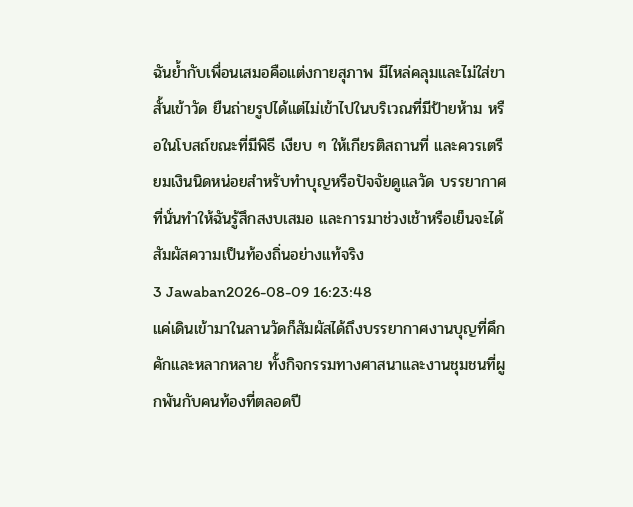ฉันย้ำกับเพื่อนเสมอคือแต่งกายสุภาพ มีไหล่คลุมและไม่ใส่ขาสั้นเข้าวัด ยืนถ่ายรูปได้แต่ไม่เข้าไปในบริเวณที่มีป้ายห้าม หรือในโบสถ์ขณะที่มีพิธี เงียบ ๆ ให้เกียรติสถานที่ และควรเตรียมเงินนิดหน่อยสำหรับทำบุญหรือปัจจัยดูแลวัด บรรยากาศที่นั่นทำให้ฉันรู้สึกสงบเสมอ และการมาช่วงเช้าหรือเย็นจะได้สัมผัสความเป็นท้องถิ่นอย่างแท้จริง
3 Jawaban2026-08-09 16:23:48
แค่เดินเข้ามาในลานวัดก็สัมผัสได้ถึงบรรยากาศงานบุญที่คึกคักและหลากหลาย ทั้งกิจกรรมทางศาสนาและงานชุมชนที่ผูกพันกับคนท้องที่ตลอดปี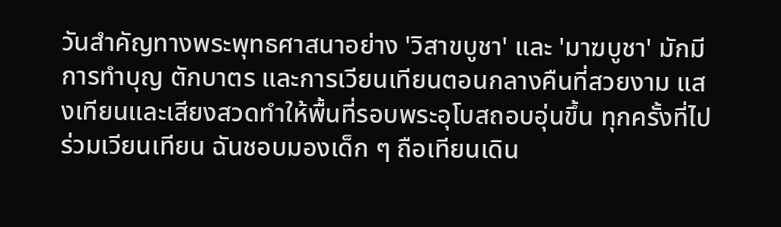วันสำคัญทางพระพุทธศาสนาอย่าง 'วิสาขบูชา' และ 'มาฆบูชา' มักมีการทำบุญ ตักบาตร และการเวียนเทียนตอนกลางคืนที่สวยงาม แสงเทียนและเสียงสวดทำให้พื้นที่รอบพระอุโบสถอบอุ่นขึ้น ทุกครั้งที่ไปร่วมเวียนเทียน ฉันชอบมองเด็ก ๆ ถือเทียนเดิน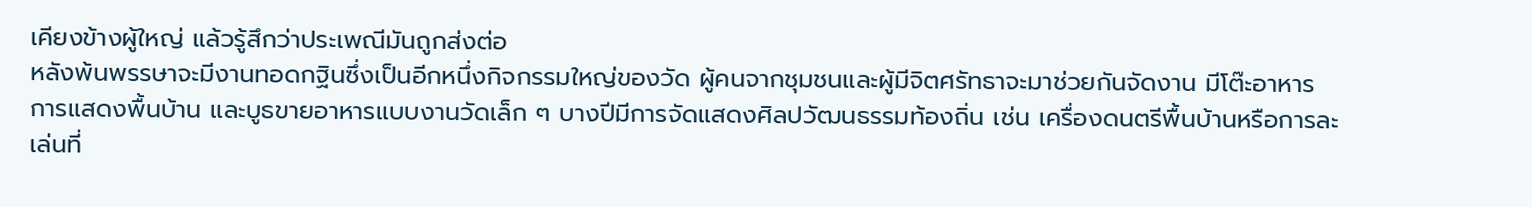เคียงข้างผู้ใหญ่ แล้วรู้สึกว่าประเพณีมันถูกส่งต่อ
หลังพ้นพรรษาจะมีงานทอดกฐินซึ่งเป็นอีกหนึ่งกิจกรรมใหญ่ของวัด ผู้คนจากชุมชนและผู้มีจิตศรัทธาจะมาช่วยกันจัดงาน มีโต๊ะอาหาร การแสดงพื้นบ้าน และบูธขายอาหารแบบงานวัดเล็ก ๆ บางปีมีการจัดแสดงศิลปวัฒนธรรมท้องถิ่น เช่น เครื่องดนตรีพื้นบ้านหรือการละเล่นที่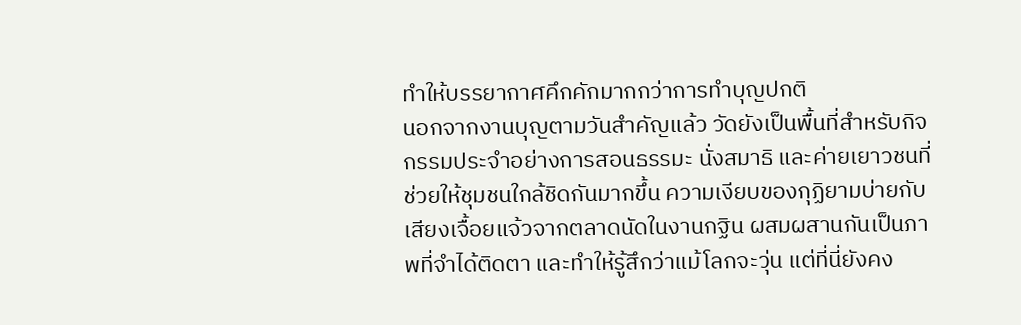ทำให้บรรยากาศคึกคักมากกว่าการทำบุญปกติ
นอกจากงานบุญตามวันสำคัญแล้ว วัดยังเป็นพื้นที่สำหรับกิจกรรมประจำอย่างการสอนธรรมะ นั่งสมาธิ และค่ายเยาวชนที่ช่วยให้ชุมชนใกล้ชิดกันมากขึ้น ความเงียบของกุฏิยามบ่ายกับเสียงเจื้อยแจ้วจากตลาดนัดในงานกฐิน ผสมผสานกันเป็นภาพที่จำได้ติดตา และทำให้รู้สึกว่าแม้โลกจะวุ่น แต่ที่นี่ยังคง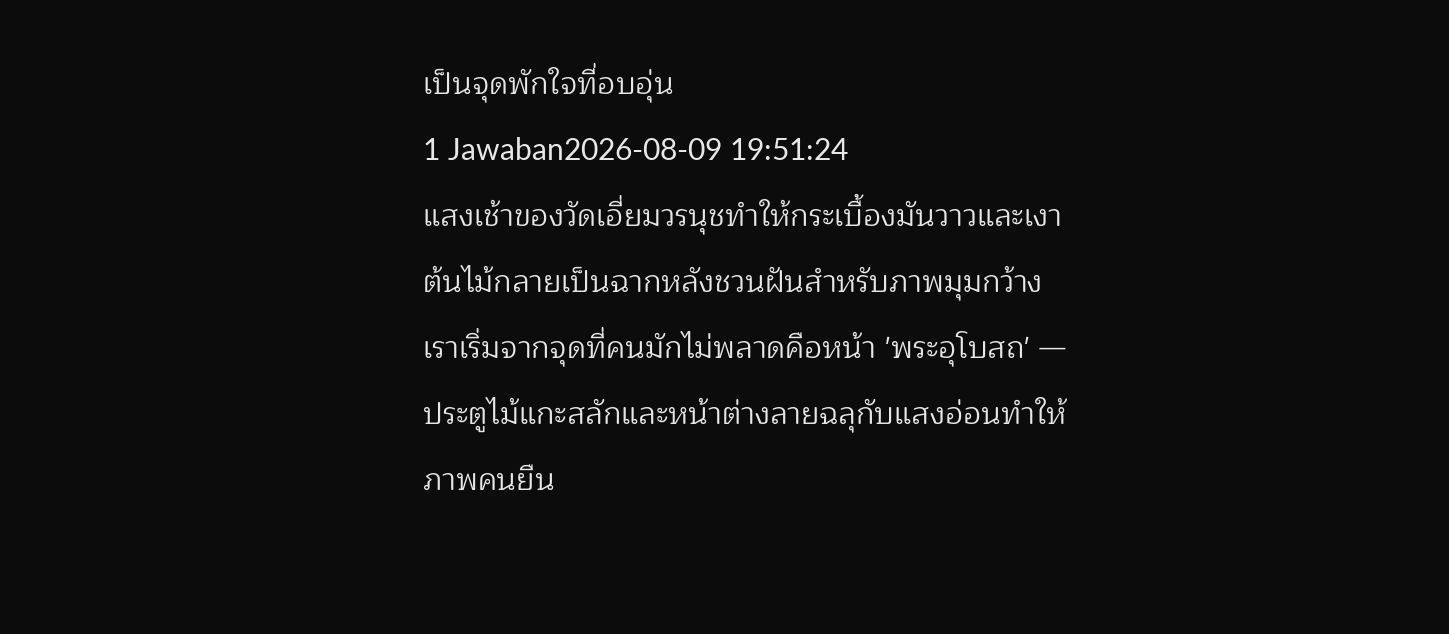เป็นจุดพักใจที่อบอุ่น
1 Jawaban2026-08-09 19:51:24
แสงเช้าของวัดเอี่ยมวรนุชทำให้กระเบื้องมันวาวและเงาต้นไม้กลายเป็นฉากหลังชวนฝันสำหรับภาพมุมกว้าง
เราเริ่มจากจุดที่คนมักไม่พลาดคือหน้า 'พระอุโบสถ' — ประตูไม้แกะสลักและหน้าต่างลายฉลุกับแสงอ่อนทำให้ภาพคนยืน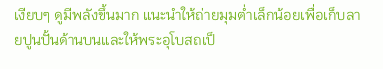เงียบๆ ดูมีพลังขึ้นมาก แนะนำให้ถ่ายมุมต่ำเล็กน้อยเพื่อเก็บลายปูนปั้นด้านบนและให้พระอุโบสถเป็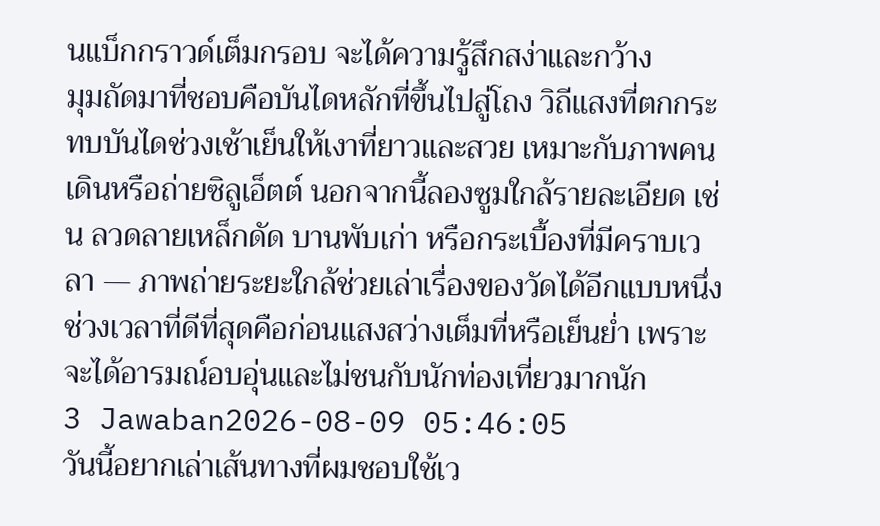นแบ็กกราวด์เต็มกรอบ จะได้ความรู้สึกสง่าและกว้าง
มุมถัดมาที่ชอบคือบันไดหลักที่ขึ้นไปสู่โถง วิถีแสงที่ตกกระทบบันไดช่วงเช้าเย็นให้เงาที่ยาวและสวย เหมาะกับภาพคนเดินหรือถ่ายซิลูเอ็ตต์ นอกจากนี้ลองซูมใกล้รายละเอียด เช่น ลวดลายเหล็กดัด บานพับเก่า หรือกระเบื้องที่มีคราบเวลา — ภาพถ่ายระยะใกล้ช่วยเล่าเรื่องของวัดได้อีกแบบหนึ่ง ช่วงเวลาที่ดีที่สุดคือก่อนแสงสว่างเต็มที่หรือเย็นย่ำ เพราะจะได้อารมณ์อบอุ่นและไม่ชนกับนักท่องเที่ยวมากนัก
3 Jawaban2026-08-09 05:46:05
วันนี้อยากเล่าเส้นทางที่ผมชอบใช้เว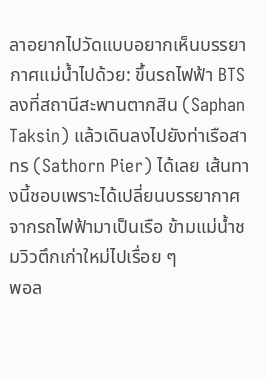ลาอยากไปวัดแบบอยากเห็นบรรยากาศแม่น้ำไปด้วย: ขึ้นรถไฟฟ้า BTS ลงที่สถานีสะพานตากสิน (Saphan Taksin) แล้วเดินลงไปยังท่าเรือสาทร (Sathorn Pier) ได้เลย เส้นทางนี้ชอบเพราะได้เปลี่ยนบรรยากาศจากรถไฟฟ้ามาเป็นเรือ ข้ามแม่น้ำชมวิวตึกเก่าใหม่ไปเรื่อย ๆ
พอล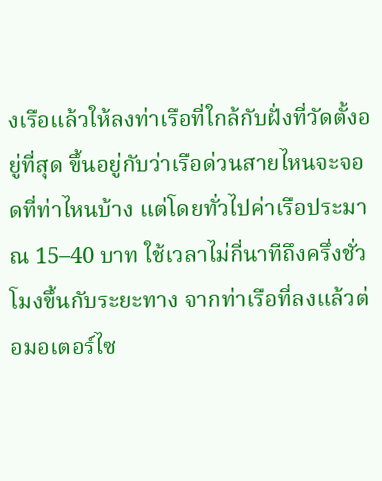งเรือแล้วให้ลงท่าเรือที่ใกล้กับฝั่งที่วัดตั้งอยู่ที่สุด ขึ้นอยู่กับว่าเรือด่วนสายไหนจะจอดที่ท่าไหนบ้าง แต่โดยทั่วไปค่าเรือประมาณ 15–40 บาท ใช้เวลาไม่กี่นาทีถึงครึ่งชั่วโมงขึ้นกับระยะทาง จากท่าเรือที่ลงแล้วต่อมอเตอร์ไซ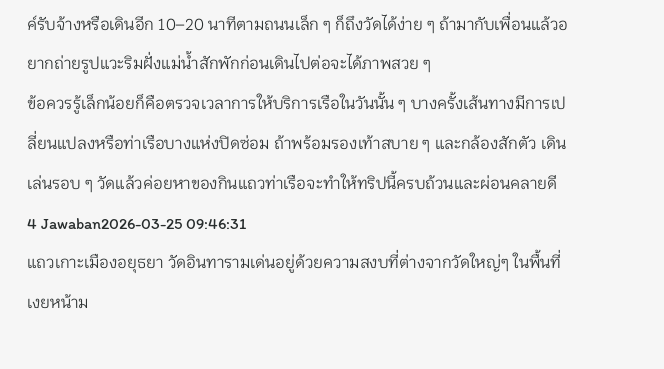ค์รับจ้างหรือเดินอีก 10–20 นาทีตามถนนเล็ก ๆ ก็ถึงวัดได้ง่าย ๆ ถ้ามากับเพื่อนแล้วอยากถ่ายรูปแวะริมฝั่งแม่น้ำสักพักก่อนเดินไปต่อจะได้ภาพสวย ๆ
ข้อควรรู้เล็กน้อยก็คือตรวจเวลาการให้บริการเรือในวันนั้น ๆ บางครั้งเส้นทางมีการเปลี่ยนแปลงหรือท่าเรือบางแห่งปิดซ่อม ถ้าพร้อมรองเท้าสบาย ๆ และกล้องสักตัว เดินเล่นรอบ ๆ วัดแล้วค่อยหาของกินแถวท่าเรือจะทำให้ทริปนี้ครบถ้วนและผ่อนคลายดี
4 Jawaban2026-03-25 09:46:31
แถวเกาะเมืองอยุธยา วัดอินทารามเด่นอยู่ด้วยความสงบที่ต่างจากวัดใหญ่ๆ ในพื้นที่ เงยหน้าม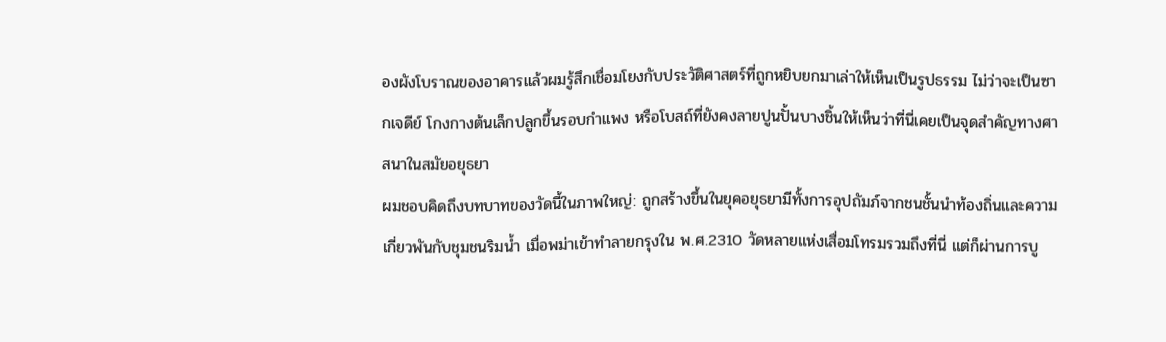องผังโบราณของอาคารแล้วผมรู้สึกเชื่อมโยงกับประวัติศาสตร์ที่ถูกหยิบยกมาเล่าให้เห็นเป็นรูปธรรม ไม่ว่าจะเป็นซากเจดีย์ โกงกางต้นเล็กปลูกขึ้นรอบกำแพง หรือโบสถ์ที่ยังคงลายปูนปั้นบางชิ้นให้เห็นว่าที่นี่เคยเป็นจุดสำคัญทางศาสนาในสมัยอยุธยา
ผมชอบคิดถึงบทบาทของวัดนี้ในภาพใหญ่: ถูกสร้างขึ้นในยุคอยุธยามีทั้งการอุปถัมภ์จากชนชั้นนำท้องถิ่นและความเกี่ยวพันกับชุมชนริมน้ำ เมื่อพม่าเข้าทำลายกรุงใน พ.ศ.2310 วัดหลายแห่งเสื่อมโทรมรวมถึงที่นี่ แต่ก็ผ่านการบู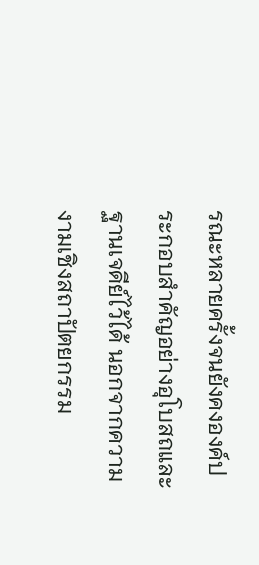รณะหลายครั้งจนยังคงองค์ประกอบสำคัญอย่างอุโบสถและฐานเจดีย์ไว้ได้ นอกจากความงามเชิงสถาปัตยกรรม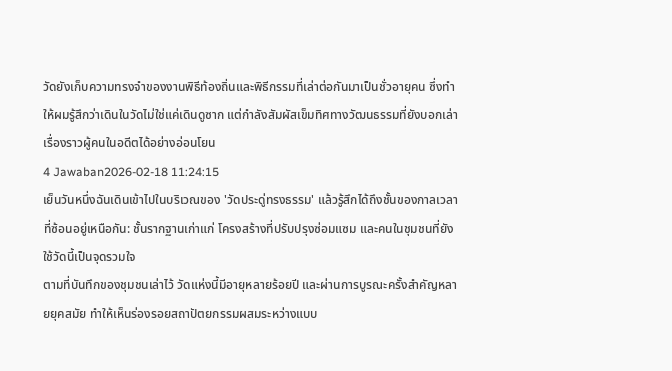วัดยังเก็บความทรงจำของงานพิธีท้องถิ่นและพิธีกรรมที่เล่าต่อกันมาเป็นชั่วอายุคน ซึ่งทำให้ผมรู้สึกว่าเดินในวัดไม่ใช่แค่เดินดูซาก แต่กำลังสัมผัสเข็มทิศทางวัฒนธรรมที่ยังบอกเล่าเรื่องราวผู้คนในอดีตได้อย่างอ่อนโยน
4 Jawaban2026-02-18 11:24:15
เย็นวันหนึ่งฉันเดินเข้าไปในบริเวณของ 'วัดประดู่ทรงธรรม' แล้วรู้สึกได้ถึงชั้นของกาลเวลาที่ซ้อนอยู่เหนือกัน: ชั้นรากฐานเก่าแก่ โครงสร้างที่ปรับปรุงซ่อมแซม และคนในชุมชนที่ยังใช้วัดนี้เป็นจุดรวมใจ
ตามที่บันทึกของชุมชนเล่าไว้ วัดแห่งนี้มีอายุหลายร้อยปี และผ่านการบูรณะครั้งสำคัญหลายยุคสมัย ทำให้เห็นร่องรอยสถาปัตยกรรมผสมระหว่างแบบ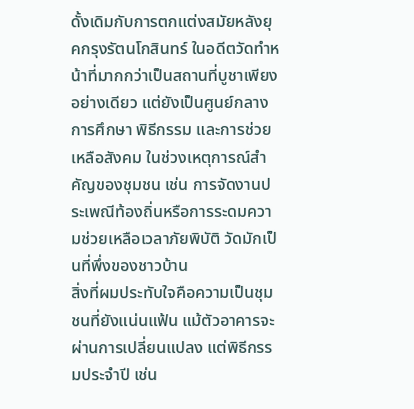ดั้งเดิมกับการตกแต่งสมัยหลังยุคกรุงรัตนโกสินทร์ ในอดีตวัดทำหน้าที่มากกว่าเป็นสถานที่บูชาเพียงอย่างเดียว แต่ยังเป็นศูนย์กลางการศึกษา พิธีกรรม และการช่วยเหลือสังคม ในช่วงเหตุการณ์สำคัญของชุมชน เช่น การจัดงานประเพณีท้องถิ่นหรือการระดมความช่วยเหลือเวลาภัยพิบัติ วัดมักเป็นที่พึ่งของชาวบ้าน
สิ่งที่ผมประทับใจคือความเป็นชุมชนที่ยังแน่นแฟ้น แม้ตัวอาคารจะผ่านการเปลี่ยนแปลง แต่พิธีกรรมประจำปี เช่น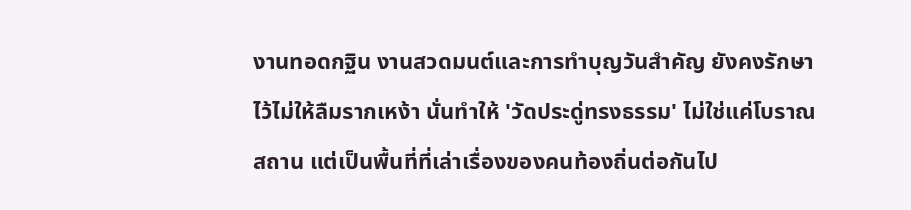งานทอดกฐิน งานสวดมนต์และการทำบุญวันสำคัญ ยังคงรักษาไว้ไม่ให้ลืมรากเหง้า นั่นทำให้ 'วัดประดู่ทรงธรรม' ไม่ใช่แค่โบราณสถาน แต่เป็นพื้นที่ที่เล่าเรื่องของคนท้องถิ่นต่อกันไป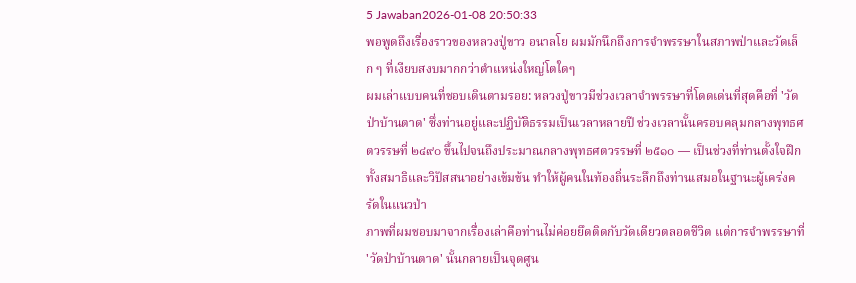5 Jawaban2026-01-08 20:50:33
พอพูดถึงเรื่องราวของหลวงปู่ขาว อนาลโย ผมมักนึกถึงการจำพรรษาในสภาพป่าและวัดเล็ก ๆ ที่เงียบสงบมากกว่าตำแหน่งใหญ่โตใดๆ
ผมเล่าแบบคนที่ชอบเดินตามรอย: หลวงปู่ขาวมีช่วงเวลาจำพรรษาที่โดดเด่นที่สุดคือที่ 'วัดป่าบ้านตาด' ซึ่งท่านอยู่และปฏิบัติธรรมเป็นเวลาหลายปี ช่วงเวลานั้นครอบคลุมกลางพุทธศตวรรษที่ ๒๔๙๐ ขึ้นไปจนถึงประมาณกลางพุทธศตวรรษที่ ๒๕๑๐ — เป็นช่วงที่ท่านตั้งใจฝึกทั้งสมาธิและวิปัสสนาอย่างเข้มข้น ทำให้ผู้คนในท้องถิ่นระลึกถึงท่านเสมอในฐานะผู้เคร่งครัดในแนวป่า
ภาพที่ผมชอบมาจากเรื่องเล่าคือท่านไม่ค่อยยึดติดกับวัดเดียวตลอดชีวิต แต่การจำพรรษาที่ 'วัดป่าบ้านตาด' นั้นกลายเป็นจุดศูน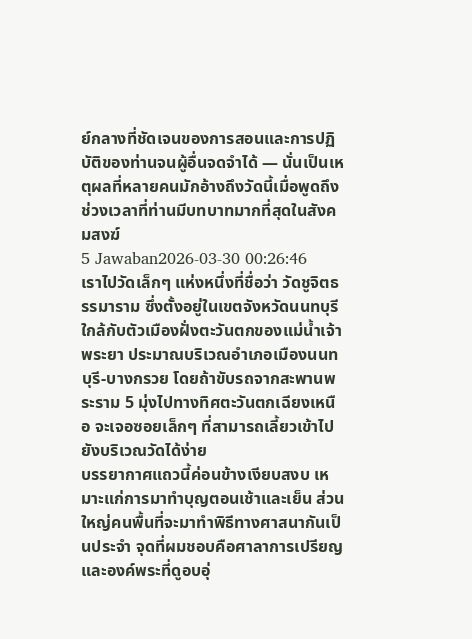ย์กลางที่ชัดเจนของการสอนและการปฏิบัติของท่านจนผู้อื่นจดจำได้ — นั่นเป็นเหตุผลที่หลายคนมักอ้างถึงวัดนี้เมื่อพูดถึงช่วงเวลาที่ท่านมีบทบาทมากที่สุดในสังคมสงฆ์
5 Jawaban2026-03-30 00:26:46
เราไปวัดเล็กๆ แห่งหนึ่งที่ชื่อว่า วัดชูจิตธรรมาราม ซึ่งตั้งอยู่ในเขตจังหวัดนนทบุรี ใกล้กับตัวเมืองฝั่งตะวันตกของแม่น้ำเจ้าพระยา ประมาณบริเวณอำเภอเมืองนนทบุรี-บางกรวย โดยถ้าขับรถจากสะพานพระราม 5 มุ่งไปทางทิศตะวันตกเฉียงเหนือ จะเจอซอยเล็กๆ ที่สามารถเลี้ยวเข้าไปยังบริเวณวัดได้ง่าย
บรรยากาศแถวนี้ค่อนข้างเงียบสงบ เหมาะแก่การมาทำบุญตอนเช้าและเย็น ส่วนใหญ่คนพื้นที่จะมาทำพิธีทางศาสนากันเป็นประจำ จุดที่ผมชอบคือศาลาการเปรียญและองค์พระที่ดูอบอุ่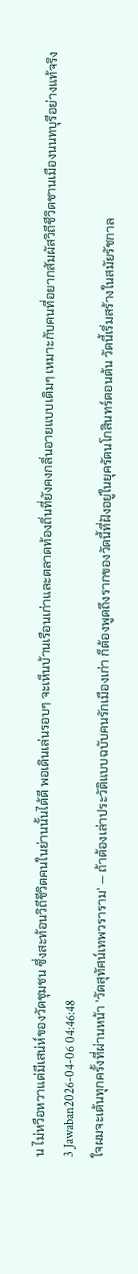น ไม่หวือหวาแต่มีเสน่ห์ของวัดชุมชน ซึ่งสะท้อนวิถีชีวิตคนในย่านนั้นได้ดี พอเดินเล่นรอบๆ จะเห็นบ้านเรือนเก่าและตลาดท้องถิ่นที่ยังคงกลิ่นอายแบบเดิมๆ เหมาะกับคนที่อยากสัมผัสวิถีชีวิตชานเมืองนนทบุรีอย่างแท้จริง
3 Jawaban2026-04-06 04:46:48
ใจผมจะเต้นทุกครั้งที่ผ่านหน้า 'วัดสุทัศน์เทพวราราม' — ถ้าต้องเล่าประวัติแบบฉบับคนรักเมืองเก่า ก็ต้องพูดถึงรากของวัดนี้ที่ฝังอยู่ในยุครัตนโกสินทร์ตอนต้น วัดนี้เริ่มสร้างในสมัยรัชกาล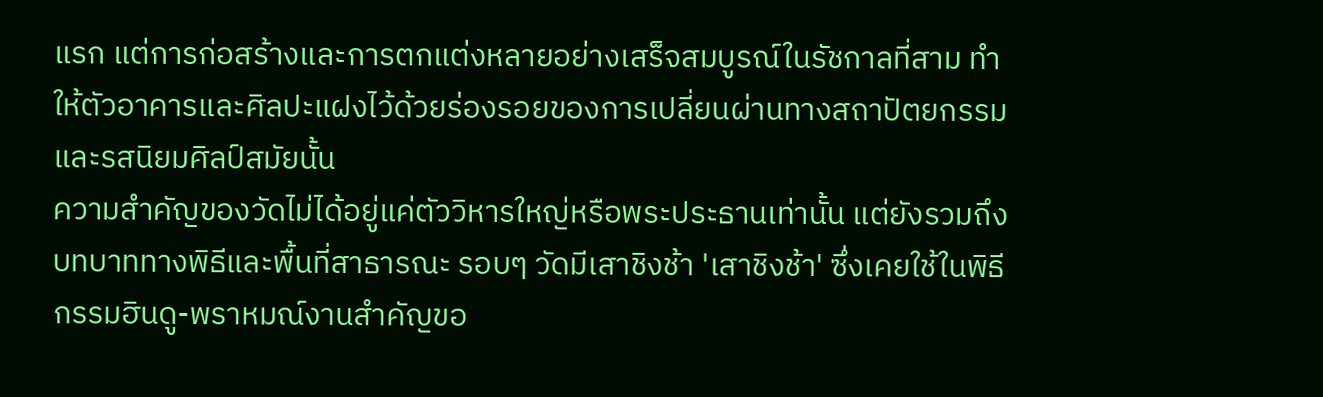แรก แต่การก่อสร้างและการตกแต่งหลายอย่างเสร็จสมบูรณ์ในรัชกาลที่สาม ทำให้ตัวอาคารและศิลปะแฝงไว้ด้วยร่องรอยของการเปลี่ยนผ่านทางสถาปัตยกรรมและรสนิยมศิลป์สมัยนั้น
ความสำคัญของวัดไม่ได้อยู่แค่ตัววิหารใหญ่หรือพระประธานเท่านั้น แต่ยังรวมถึงบทบาททางพิธีและพื้นที่สาธารณะ รอบๆ วัดมีเสาชิงช้า 'เสาชิงช้า' ซึ่งเคยใช้ในพิธีกรรมฮินดู-พราหมณ์งานสำคัญขอ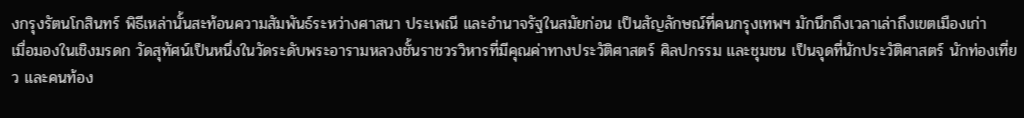งกรุงรัตนโกสินทร์ พิธีเหล่านั้นสะท้อนความสัมพันธ์ระหว่างศาสนา ประเพณี และอำนาจรัฐในสมัยก่อน เป็นสัญลักษณ์ที่คนกรุงเทพฯ มักนึกถึงเวลาเล่าถึงเขตเมืองเก่า
เมื่อมองในเชิงมรดก วัดสุทัศน์เป็นหนึ่งในวัดระดับพระอารามหลวงชั้นราชวรวิหารที่มีคุณค่าทางประวัติศาสตร์ ศิลปกรรม และชุมชน เป็นจุดที่นักประวัติศาสตร์ นักท่องเที่ยว และคนท้อง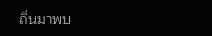ถิ่นมาพบ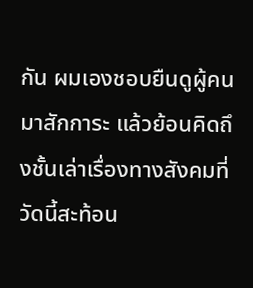กัน ผมเองชอบยืนดูผู้คนมาสักการะ แล้วย้อนคิดถึงชั้นเล่าเรื่องทางสังคมที่วัดนี้สะท้อน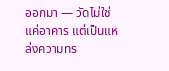ออกมา — วัดไม่ใช่แค่อาคาร แต่เป็นแหล่งความทร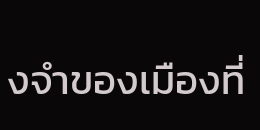งจำของเมืองที่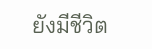ยังมีชีวิต